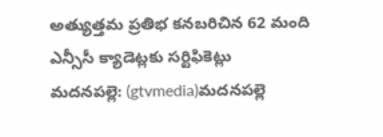అత్యుత్తమ ప్రతిభ కనబరిచిన 62 మంది ఎన్సీసీ క్యాడెట్లకు సర్టిఫికెట్లు
మదనపల్లె: (gtvmedia)మదనపల్లె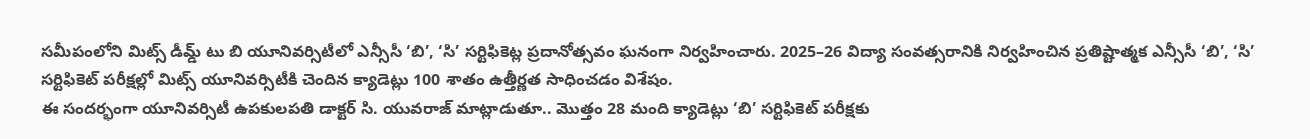సమీపంలోని మిట్స్ డీమ్డ్ టు బి యూనివర్సిటీలో ఎన్సీసీ ‘బి’, ‘సి’ సర్టిఫికెట్ల ప్రదానోత్సవం ఘనంగా నిర్వహించారు. 2025–26 విద్యా సంవత్సరానికి నిర్వహించిన ప్రతిష్టాత్మక ఎన్సీసీ ‘బి’, ‘సి’ సర్టిఫికెట్ పరీక్షల్లో మిట్స్ యూనివర్సిటీకి చెందిన క్యాడెట్లు 100 శాతం ఉత్తీర్ణత సాధించడం విశేషం.
ఈ సందర్భంగా యూనివర్సిటీ ఉపకులపతి డాక్టర్ సి. యువరాజ్ మాట్లాడుతూ.. మొత్తం 28 మంది క్యాడెట్లు ‘బి’ సర్టిఫికెట్ పరీక్షకు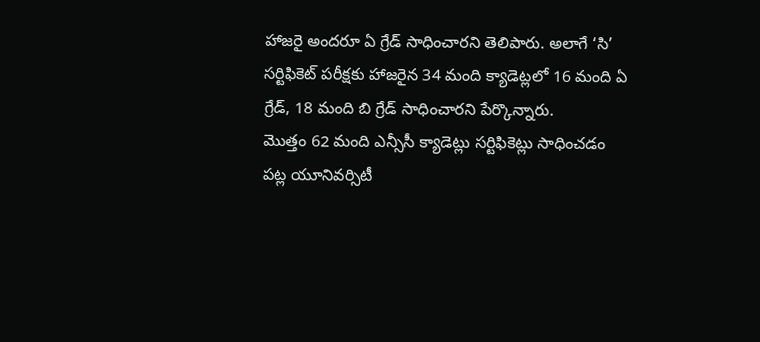హాజరై అందరూ ఏ గ్రేడ్ సాధించారని తెలిపారు. అలాగే ‘సి’ సర్టిఫికెట్ పరీక్షకు హాజరైన 34 మంది క్యాడెట్లలో 16 మంది ఏ గ్రేడ్, 18 మంది బి గ్రేడ్ సాధించారని పేర్కొన్నారు.
మొత్తం 62 మంది ఎన్సీసీ క్యాడెట్లు సర్టిఫికెట్లు సాధించడం పట్ల యూనివర్సిటీ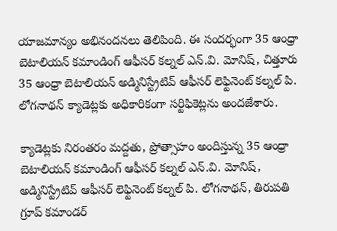యాజమాన్యం అభినందనలు తెలిపింది. ఈ సందర్భంగా 35 ఆంధ్రా బెటాలియన్ కమాండింగ్ ఆఫీసర్ కల్నల్ ఎన్.వి. మోనిష్, చిత్తూరు 35 ఆంధ్రా బెటాలియన్ అడ్మినిస్ట్రేటివ్ ఆఫీసర్ లెఫ్టినెంట్ కల్నల్ పి. లోగనాథన్ క్యాడెట్లకు అధికారికంగా సర్టిఫికెట్లను అందజేశారు.

క్యాడెట్లకు నిరంతరం మద్దతు, ప్రోత్సాహం అందిస్తున్న 35 ఆంధ్రా బెటాలియన్ కమాండింగ్ ఆఫీసర్ కల్నల్ ఎన్.వి. మోనిష్, అడ్మినిస్ట్రేటివ్ ఆఫీసర్ లెఫ్టినెంట్ కల్నల్ పి. లోగనాథన్, తిరుపతి గ్రూప్ కమాండర్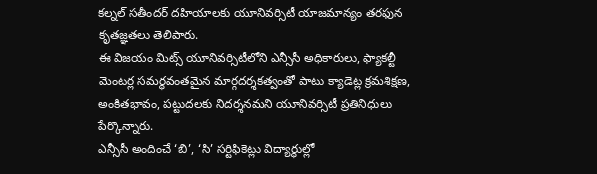కల్నల్ సతీందర్ దహియాలకు యూనివర్సిటీ యాజమాన్యం తరఫున కృతజ్ఞతలు తెలిపారు.
ఈ విజయం మిట్స్ యూనివర్సిటీలోని ఎన్సీసీ అధికారులు, ఫ్యాకల్టీ మెంటర్ల సమర్థవంతమైన మార్గదర్శకత్వంతో పాటు క్యాడెట్ల క్రమశిక్షణ, అంకితభావం, పట్టుదలకు నిదర్శనమని యూనివర్సిటీ ప్రతినిధులు పేర్కొన్నారు.
ఎన్సీసీ అందించే ‘బి’, ‘సి’ సర్టిఫికెట్లు విద్యార్థుల్లో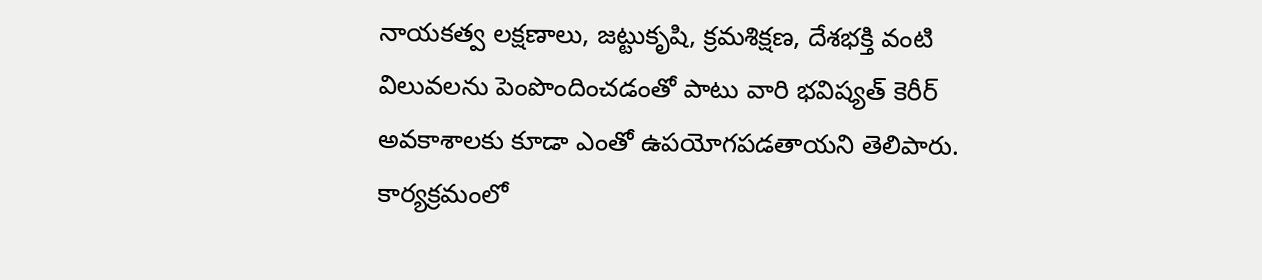నాయకత్వ లక్షణాలు, జట్టుకృషి, క్రమశిక్షణ, దేశభక్తి వంటి విలువలను పెంపొందించడంతో పాటు వారి భవిష్యత్ కెరీర్ అవకాశాలకు కూడా ఎంతో ఉపయోగపడతాయని తెలిపారు.
కార్యక్రమంలో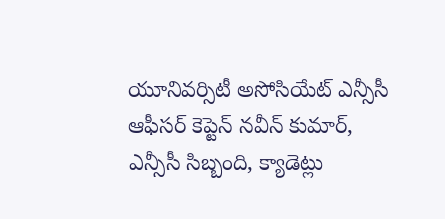యూనివర్సిటీ అసోసియేట్ ఎన్సీసీ ఆఫీసర్ కెప్టెన్ నవీన్ కుమార్, ఎన్సీసీ సిబ్బంది, క్యాడెట్లు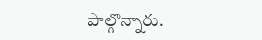పాల్గొన్నారు.